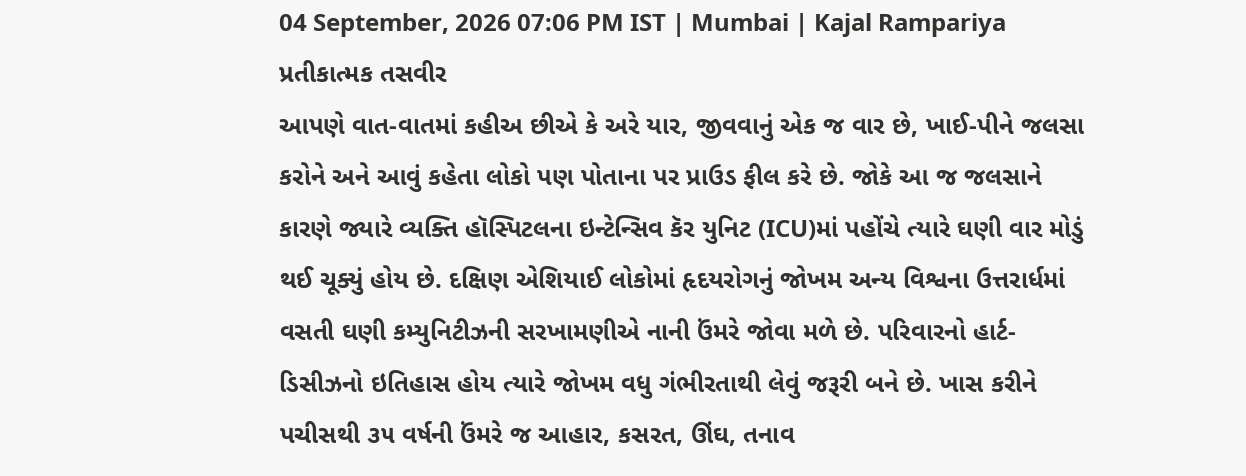04 September, 2026 07:06 PM IST | Mumbai | Kajal Rampariya
પ્રતીકાત્મક તસવીર
આપણે વાત-વાતમાં કહીઅ છીએ કે અરે યાર, જીવવાનું એક જ વાર છે, ખાઈ-પીને જલસા કરોને અને આવું કહેતા લોકો પણ પોતાના પર પ્રાઉડ ફીલ કરે છે. જોકે આ જ જલસાને કારણે જ્યારે વ્યક્તિ હૉસ્પિટલના ઇન્ટેન્સિવ કૅર યુનિટ (ICU)માં પહોંચે ત્યારે ઘણી વાર મોડું થઈ ચૂક્યું હોય છે. દક્ષિણ એશિયાઈ લોકોમાં હૃદયરોગનું જોખમ અન્ય વિશ્વના ઉત્તરાર્ધમાં વસતી ઘણી કમ્યુનિટીઝની સરખામણીએ નાની ઉંમરે જોવા મળે છે. પરિવારનો હાર્ટ-ડિસીઝનો ઇતિહાસ હોય ત્યારે જોખમ વધુ ગંભીરતાથી લેવું જરૂરી બને છે. ખાસ કરીને પચીસથી ૩૫ વર્ષની ઉંમરે જ આહાર, કસરત, ઊંઘ, તનાવ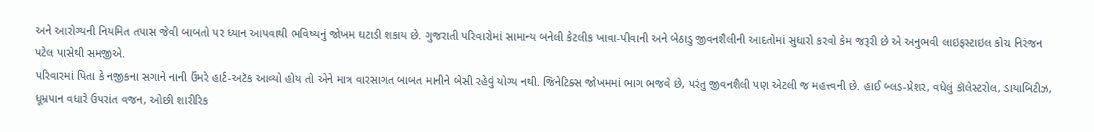અને આરોગ્યની નિયમિત તપાસ જેવી બાબતો પર ધ્યાન આપવાથી ભવિષ્યનું જોખમ ઘટાડી શકાય છે. ગુજરાતી પરિવારોમાં સામાન્ય બનેલી કેટલીક ખાવા-પીવાની અને બેઠાડુ જીવનશૈલીની આદતોમાં સુધારો કરવો કેમ જરૂરી છે એ અનુભવી લાઇફસ્ટાઇલ કોચ નિરંજન પટેલ પાસેથી સમજીએ.
પરિવારમાં પિતા કે નજીકના સગાને નાની ઉંમરે હાર્ટ-અટૅક આવ્યો હોય તો એને માત્ર વારસાગત બાબત માનીને બેસી રહેવું યોગ્ય નથી. જિનેટિક્સ જોખમમાં ભાગ ભજવે છે, પરંતુ જીવનશૈલી પણ એટલી જ મહત્ત્વની છે. હાઈ બ્લડ-પ્રેશર, વધેલું કૉલેસ્ટરોલ, ડાયાબિટીઝ, ધૂમ્રપાન વધારે ઉપરાંત વજન, ઓછી શારીરિક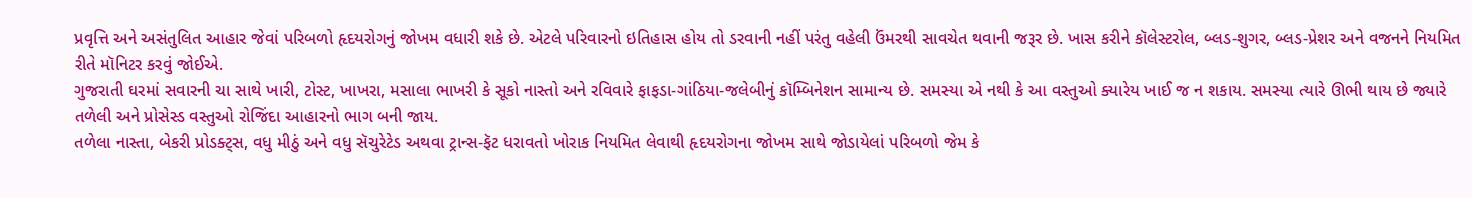પ્રવૃત્તિ અને અસંતુલિત આહાર જેવાં પરિબળો હૃદયરોગનું જોખમ વધારી શકે છે. એટલે પરિવારનો ઇતિહાસ હોય તો ડરવાની નહીં પરંતુ વહેલી ઉંમરથી સાવચેત થવાની જરૂર છે. ખાસ કરીને કૉલેસ્ટરોલ, બ્લડ-શુગર, બ્લડ-પ્રેશર અને વજનને નિયમિત રીતે મૉનિટર કરવું જોઈએ.
ગુજરાતી ઘરમાં સવારની ચા સાથે ખારી, ટોસ્ટ, ખાખરા, મસાલા ભાખરી કે સૂકો નાસ્તો અને રવિવારે ફાફડા-ગાંઠિયા-જલેબીનું કૉમ્બિનેશન સામાન્ય છે. સમસ્યા એ નથી કે આ વસ્તુઓ ક્યારેય ખાઈ જ ન શકાય. સમસ્યા ત્યારે ઊભી થાય છે જ્યારે તળેલી અને પ્રોસેસ્ડ વસ્તુઓ રોજિંદા આહારનો ભાગ બની જાય.
તળેલા નાસ્તા, બેકરી પ્રોડક્ટ્સ, વધુ મીઠું અને વધુ સૅચુરેટેડ અથવા ટ્રાન્સ-ફૅટ ધરાવતો ખોરાક નિયમિત લેવાથી હૃદયરોગના જોખમ સાથે જોડાયેલાં પરિબળો જેમ કે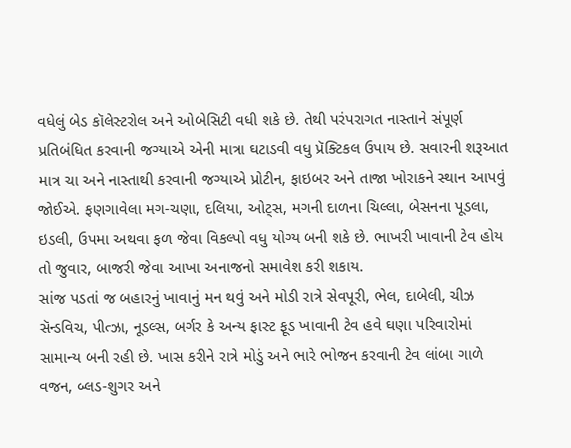વધેલું બેડ કૉલેસ્ટરોલ અને ઓબેસિટી વધી શકે છે. તેથી પરંપરાગત નાસ્તાને સંપૂર્ણ પ્રતિબંધિત કરવાની જગ્યાએ એની માત્રા ઘટાડવી વધુ પ્રૅક્ટિકલ ઉપાય છે. સવારની શરૂઆત માત્ર ચા અને નાસ્તાથી કરવાની જગ્યાએ પ્રોટીન, ફાઇબર અને તાજા ખોરાકને સ્થાન આપવું જોઈએ. ફણગાવેલા મગ-ચણા, દલિયા, ઓટ્સ, મગની દાળના ચિલ્લા, બેસનના પૂડલા, ઇડલી, ઉપમા અથવા ફળ જેવા વિકલ્પો વધુ યોગ્ય બની શકે છે. ભાખરી ખાવાની ટેવ હોય તો જુવાર, બાજરી જેવા આખા અનાજનો સમાવેશ કરી શકાય.
સાંજ પડતાં જ બહારનું ખાવાનું મન થવું અને મોડી રાત્રે સેવપૂરી, ભેલ, દાબેલી, ચીઝ સૅન્ડવિચ, પીત્ઝા, નૂડલ્સ, બર્ગર કે અન્ય ફાસ્ટ ફૂડ ખાવાની ટેવ હવે ઘણા પરિવારોમાં સામાન્ય બની રહી છે. ખાસ કરીને રાત્રે મોડું અને ભારે ભોજન કરવાની ટેવ લાંબા ગાળે વજન, બ્લડ-શુગર અને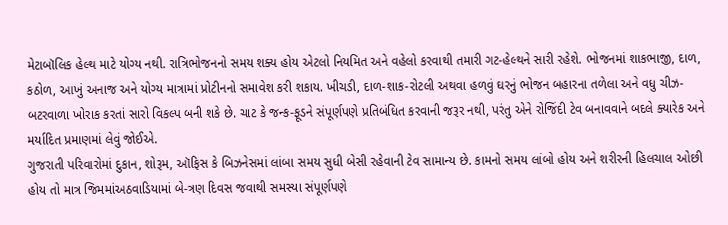મેટાબૉલિક હેલ્થ માટે યોગ્ય નથી. રાત્રિભોજનનો સમય શક્ય હોય એટલો નિયમિત અને વહેલો કરવાથી તમારી ગટ-હેલ્થને સારી રહેશે. ભોજનમાં શાકભાજી, દાળ, કઠોળ, આખું અનાજ અને યોગ્ય માત્રામાં પ્રોટીનનો સમાવેશ કરી શકાય. ખીચડી, દાળ-શાક-રોટલી અથવા હળવું ઘરનું ભોજન બહારના તળેલા અને વધુ ચીઝ-બટરવાળા ખોરાક કરતાં સારો વિકલ્પ બની શકે છે. ચાટ કે જન્ક-ફૂડને સંપૂર્ણપણે પ્રતિબંધિત કરવાની જરૂર નથી, પરંતુ એને રોજિંદી ટેવ બનાવવાને બદલે ક્યારેક અને મર્યાદિત પ્રમાણમાં લેવું જોઈએ.
ગુજરાતી પરિવારોમાં દુકાન, શોરૂમ, ઑફિસ કે બિઝનેસમાં લાંબા સમય સુધી બેસી રહેવાની ટેવ સામાન્ય છે. કામનો સમય લાંબો હોય અને શરીરની હિલચાલ ઓછી હોય તો માત્ર જિમમાંઅઠવાડિયામાં બે-ત્રણ દિવસ જવાથી સમસ્યા સંપૂર્ણપણે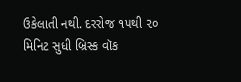ઉકેલાતી નથી. દરરોજ ૧૫થી ૨૦ મિનિટ સુધી બ્રિસ્ક વૉક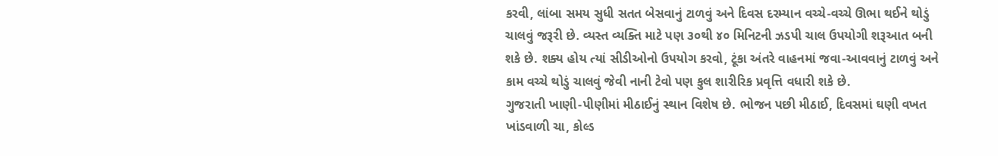કરવી, લાંબા સમય સુધી સતત બેસવાનું ટાળવું અને દિવસ દરમ્યાન વચ્ચે-વચ્ચે ઊભા થઈને થોડું ચાલવું જરૂરી છે. વ્યસ્ત વ્યક્તિ માટે પણ ૩૦થી ૪૦ મિનિટની ઝડપી ચાલ ઉપયોગી શરૂઆત બની શકે છે. શક્ય હોય ત્યાં સીડીઓનો ઉપયોગ કરવો, ટૂંકા અંતરે વાહનમાં જવા-આવવાનું ટાળવું અને કામ વચ્ચે થોડું ચાલવું જેવી નાની ટેવો પણ કુલ શારીરિક પ્રવૃત્તિ વધારી શકે છે.
ગુજરાતી ખાણી-પીણીમાં મીઠાઈનું સ્થાન વિશેષ છે. ભોજન પછી મીઠાઈ, દિવસમાં ઘણી વખત ખાંડવાળી ચા, કોલ્ડ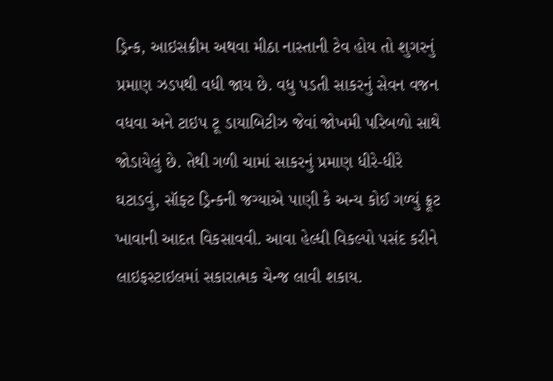ડ્રિન્ક, આઇસક્રીમ અથવા મીઠા નાસ્તાની ટેવ હોય તો શુગરનું પ્રમાણ ઝડપથી વધી જાય છે. વધુ પડતી સાકરનું સેવન વજન વધવા અને ટાઇપ ટૂ ડાયાબિટીઝ જેવાં જોખમી પરિબળો સાથે જોડાયેલું છે. તેથી ગળી ચામાં સાકરનું પ્રમાણ ધીરે-ધીરે ઘટાડવું, સૉફ્ટ ડ્રિન્કની જગ્યાએ પાણી કે અન્ય કોઈ ગળ્યું ફ્રૂટ ખાવાની આદત વિકસાવવી. આવા હેલ્ધી વિકલ્પો પસંદ કરીને લાઇફસ્ટાઇલમાં સકારાત્મક ચેન્જ લાવી શકાય.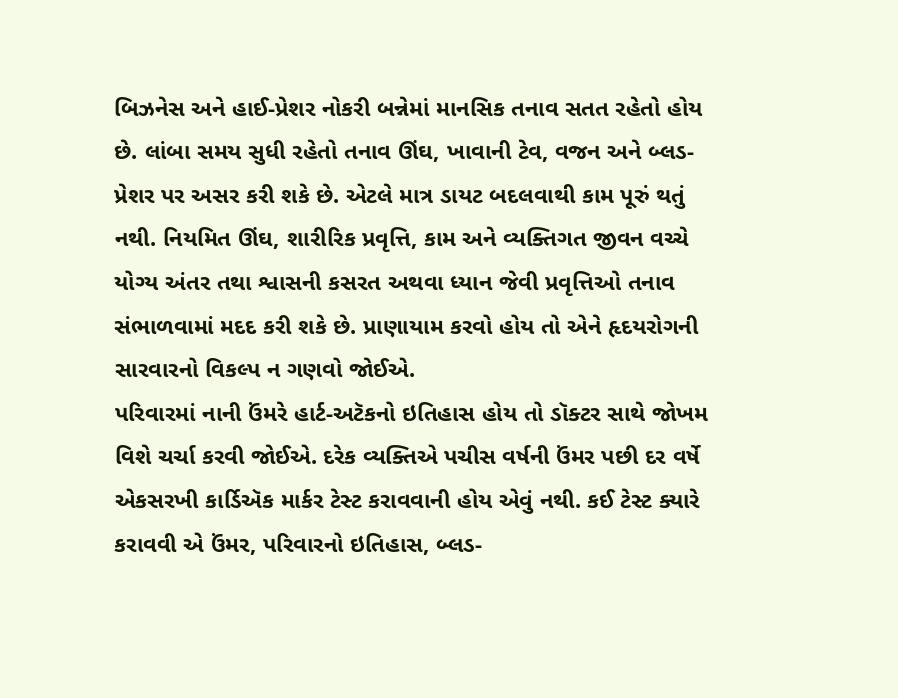બિઝનેસ અને હાઈ-પ્રેશર નોકરી બન્નેમાં માનસિક તનાવ સતત રહેતો હોય છે. લાંબા સમય સુધી રહેતો તનાવ ઊંઘ, ખાવાની ટેવ, વજન અને બ્લડ-પ્રેશર પર અસર કરી શકે છે. એટલે માત્ર ડાયટ બદલવાથી કામ પૂરું થતું નથી. નિયમિત ઊંઘ, શારીરિક પ્રવૃત્તિ, કામ અને વ્યક્તિગત જીવન વચ્ચે યોગ્ય અંતર તથા શ્વાસની કસરત અથવા ધ્યાન જેવી પ્રવૃત્તિઓ તનાવ સંભાળવામાં મદદ કરી શકે છે. પ્રાણાયામ કરવો હોય તો એને હૃદયરોગની સારવારનો વિકલ્પ ન ગણવો જોઈએ.
પરિવારમાં નાની ઉંમરે હાર્ટ-અટૅકનો ઇતિહાસ હોય તો ડૉક્ટર સાથે જોખમ વિશે ચર્ચા કરવી જોઈએ. દરેક વ્યક્તિએ પચીસ વર્ષની ઉંમર પછી દર વર્ષે એકસરખી કાર્ડિઍક માર્કર ટેસ્ટ કરાવવાની હોય એવું નથી. કઈ ટેસ્ટ ક્યારે કરાવવી એ ઉંમર, પરિવારનો ઇતિહાસ, બ્લડ-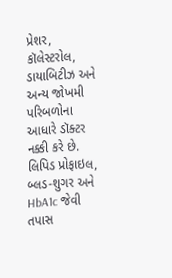પ્રેશર, કૉલેસ્ટરોલ, ડાયાબિટીઝ અને અન્ય જોખમી પરિબળોના આધારે ડૉક્ટર નક્કી કરે છે. લિપિડ પ્રોફાઇલ, બ્લડ-શુગર અને HbA1c જેવી તપાસ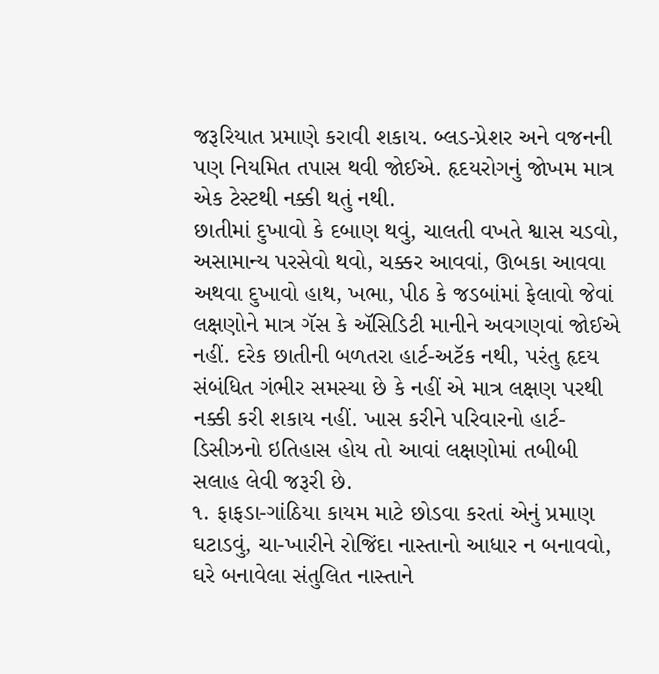જરૂરિયાત પ્રમાણે કરાવી શકાય. બ્લડ-પ્રેશર અને વજનની પણ નિયમિત તપાસ થવી જોઈએ. હૃદયરોગનું જોખમ માત્ર એક ટેસ્ટથી નક્કી થતું નથી.
છાતીમાં દુખાવો કે દબાણ થવું, ચાલતી વખતે શ્વાસ ચડવો, અસામાન્ય પરસેવો થવો, ચક્કર આવવાં, ઊબકા આવવા અથવા દુખાવો હાથ, ખભા, પીઠ કે જડબાંમાં ફેલાવો જેવાં લક્ષણોને માત્ર ગૅસ કે ઍસિડિટી માનીને અવગણવાં જોઈએ નહીં. દરેક છાતીની બળતરા હાર્ટ-અટૅક નથી, પરંતુ હૃદય સંબંધિત ગંભીર સમસ્યા છે કે નહીં એ માત્ર લક્ષણ પરથી નક્કી કરી શકાય નહીં. ખાસ કરીને પરિવારનો હાર્ટ-ડિસીઝનો ઇતિહાસ હોય તો આવાં લક્ષણોમાં તબીબી સલાહ લેવી જરૂરી છે.
૧. ફાફડા-ગાંઠિયા કાયમ માટે છોડવા કરતાં એનું પ્રમાણ ઘટાડવું, ચા-ખારીને રોજિંદા નાસ્તાનો આધાર ન બનાવવો, ઘરે બનાવેલા સંતુલિત નાસ્તાને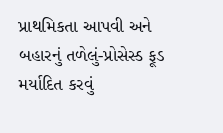પ્રાથમિકતા આપવી અને બહારનું તળેલું-પ્રોસેસ્ડ ફૂડ મર્યાદિત કરવું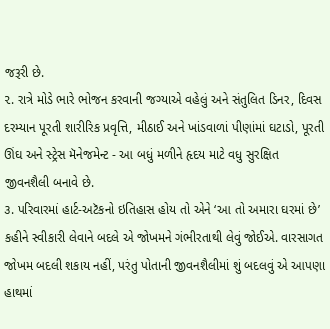જરૂરી છે.
૨. રાત્રે મોડે ભારે ભોજન કરવાની જગ્યાએ વહેલું અને સંતુલિત ડિનર, દિવસ દરમ્યાન પૂરતી શારીરિક પ્રવૃત્તિ, મીઠાઈ અને ખાંડવાળાં પીણાંમાં ઘટાડો, પૂરતી ઊંઘ અને સ્ટ્રેસ મૅનેજમેન્ટ - આ બધું મળીને હૃદય માટે વધુ સુરક્ષિત જીવનશૈલી બનાવે છે.
૩. પરિવારમાં હાર્ટ-અટૅકનો ઇતિહાસ હોય તો એને ‘આ તો અમારા ઘરમાં છે’ કહીને સ્વીકારી લેવાને બદલે એ જોખમને ગંભીરતાથી લેવું જોઈએ. વારસાગત જોખમ બદલી શકાય નહીં, પરંતુ પોતાની જીવનશૈલીમાં શું બદલવું એ આપણા હાથમાં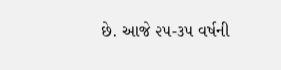છે. આજે ૨૫-૩૫ વર્ષની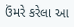ઉંમરે કરેલા આ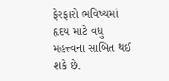ફેરફારો ભવિષ્યમાં હૃદય માટે વધુ મહત્ત્વના સાબિત થઈ શકે છે.